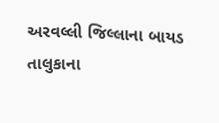અરવલ્લી જિલ્લાના બાયડ તાલુકાના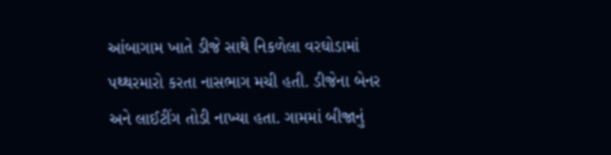આંબાગામ ખાતે ડીજે સાથે નિકળેલા વરઘોડામાં પથ્થરમારો કરતા નાસભાગ મચી હતી. ડીજેના બેનર અને લાઈટીંગ તોડી નાખ્યા હતા. ગામમાં બીજાનું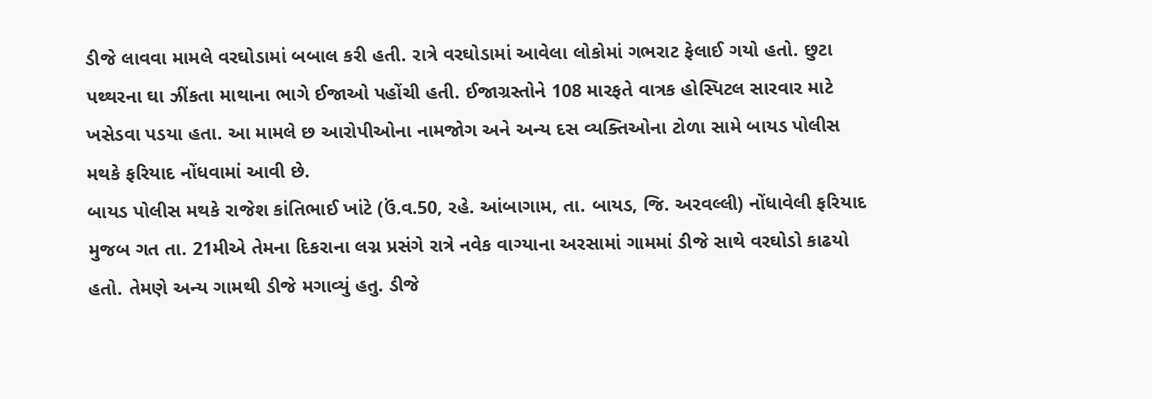ડીજે લાવવા મામલે વરઘોડામાં બબાલ કરી હતી. રાત્રે વરઘોડામાં આવેલા લોકોમાં ગભરાટ ફેલાઈ ગયો હતો. છુટા પથ્થરના ઘા ઝીંકતા માથાના ભાગે ઈજાઓ પહોંચી હતી. ઈજાગ્રસ્તોને 108 મારફતે વાત્રક હોસ્પિટલ સારવાર માટે ખસેડવા પડયા હતા. આ મામલે છ આરોપીઓના નામજોગ અને અન્ય દસ વ્યક્તિઓના ટોળા સામે બાયડ પોલીસ મથકે ફરિયાદ નોંધવામાં આવી છે.
બાયડ પોલીસ મથકે રાજેશ કાંતિભાઈ ખાંટે (ઉં.વ.50, રહે. આંબાગામ, તા. બાયડ, જિ. અરવલ્લી) નોંધાવેલી ફરિયાદ મુજબ ગત તા. 21મીએ તેમના દિકરાના લગ્ન પ્રસંગે રાત્રે નવેક વાગ્યાના અરસામાં ગામમાં ડીજે સાથે વરઘોડો કાઢયો હતો. તેમણે અન્ય ગામથી ડીજે મગાવ્યું હતુ. ડીજે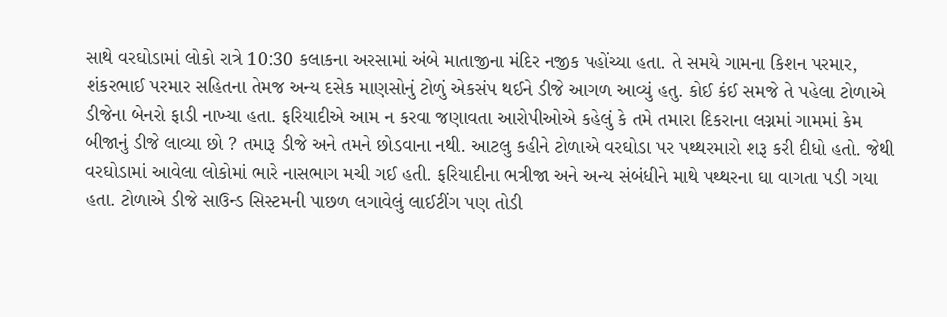સાથે વરઘોડામાં લોકો રાત્રે 10:30 કલાકના અરસામાં અંબે માતાજીના મંદિર નજીક પહોંચ્યા હતા. તે સમયે ગામના કિશન પરમાર, શંકરભાઈ પરમાર સહિતના તેમજ અન્ય દસેક માણસોનું ટોળું એકસંપ થઈને ડીજે આગળ આવ્યું હતુ. કોઈ કંઈ સમજે તે પહેલા ટોળાએ ડીજેના બેનરો ફાડી નાખ્યા હતા. ફરિયાદીએ આમ ન કરવા જણાવતા આરોપીઓએ કહેલું કે તમે તમારા દિકરાના લગ્નમાં ગામમાં કેમ બીજાનું ડીજે લાવ્યા છો ? તમારૂ ડીજે અને તમને છોડવાના નથી. આટલુ કહીને ટોળાએ વરઘોડા પર પથ્થરમારો શરૂ કરી દીધો હતો. જેથી વરઘોડામાં આવેલા લોકોમાં ભારે નાસભાગ મચી ગઈ હતી. ફરિયાદીના ભત્રીજા અને અન્ય સંબંધીને માથે પથ્થરના ઘા વાગતા પડી ગયા હતા. ટોળાએ ડીજે સાઉન્ડ સિસ્ટમની પાછળ લગાવેલું લાઈટીંગ પણ તોડી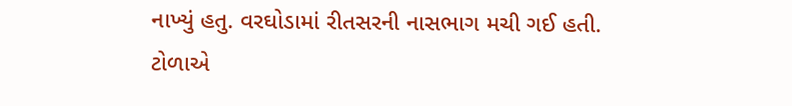નાખ્યું હતુ. વરઘોડામાં રીતસરની નાસભાગ મચી ગઈ હતી. ટોળાએ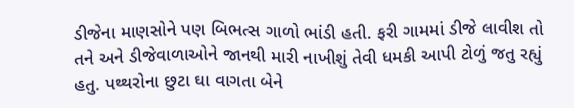ડીજેના માણસોને પણ બિભત્સ ગાળો ભાંડી હતી. ફરી ગામમાં ડીજે લાવીશ તો તને અને ડીજેવાળાઓને જાનથી મારી નાખીશું તેવી ધમકી આપી ટોળું જતુ રહ્યું હતુ. પથ્થરોના છુટા ઘા વાગતા બેને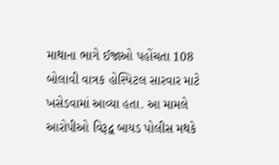માથાના ભાગે ઈજાઓ પહોંચતા 108 બોલાવી વાત્રક હોસ્પિટલ સારવાર માટે ખસેડવામાં આવ્યા હતા. આ મામલે આરોપીઓ વિરૂદ્વ બાયડ પોલીસ મથકે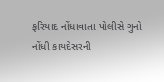ફરિયાદ નોંધાવાતા પોલીસે ગુનો નોંધી કાયદેસરની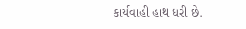કાર્યવાહી હાથ ધરી છે.